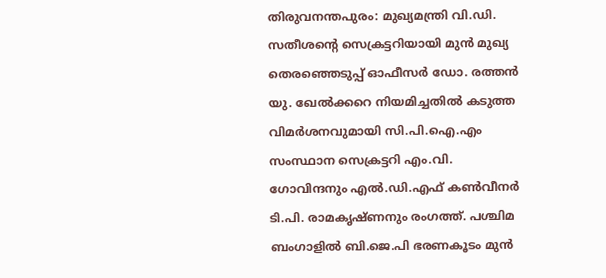തിരുവനന്തപുരം: മുഖ്യമന്ത്രി വി.ഡി. സതീശന്റെ സെക്രട്ടറിയായി മുൻ മുഖ്യ തെരഞ്ഞെടുപ്പ് ഓഫീസർ ഡോ. രത്തൻ യു. ഖേൽക്കറെ നിയമിച്ചതിൽ കടുത്ത വിമർശനവുമായി സി.പി.ഐ.എം സംസ്ഥാന സെക്രട്ടറി എം.വി. ഗോവിന്ദനും എൽ.ഡി.എഫ് കൺവീനർ ടി.പി. രാമകൃഷ്ണനും രംഗത്ത്. പശ്ചിമ ബംഗാളിൽ ബി.ജെ.പി ഭരണകൂടം മുൻ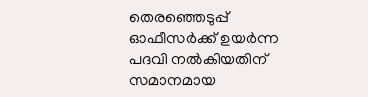തെരഞ്ഞെടുപ്പ് ഓഫീസർക്ക് ഉയർന്ന പദവി നൽകിയതിന് സമാനമായ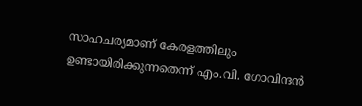സാഹചര്യമാണ് കേരളത്തിലും ഉണ്ടായിരിക്കുന്നതെന്ന് എം.വി. ഗോവിന്ദൻ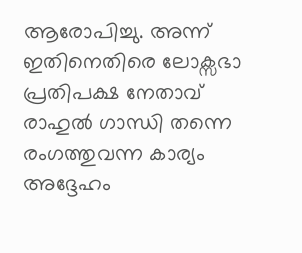ആരോപിച്ചു. അന്ന് ഇതിനെതിരെ ലോക്സഭാ പ്രതിപക്ഷ നേതാവ് രാഹുൽ ഗാന്ധി തന്നെ രംഗത്തുവന്ന കാര്യം അദ്ദേഹം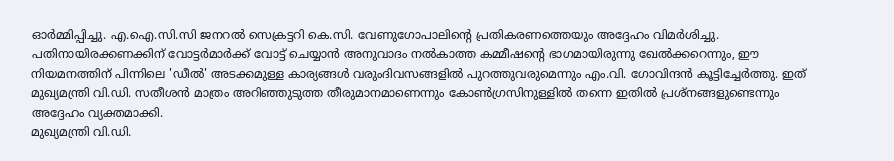ഓർമ്മിപ്പിച്ചു. എ.ഐ.സി.സി ജനറൽ സെക്രട്ടറി കെ.സി. വേണുഗോപാലിന്റെ പ്രതികരണത്തെയും അദ്ദേഹം വിമർശിച്ചു.
പതിനായിരക്കണക്കിന് വോട്ടർമാർക്ക് വോട്ട് ചെയ്യാൻ അനുവാദം നൽകാത്ത കമ്മീഷന്റെ ഭാഗമായിരുന്നു ഖേൽക്കറെന്നും, ഈ നിയമനത്തിന് പിന്നിലെ 'ഡീൽ' അടക്കമുള്ള കാര്യങ്ങൾ വരുംദിവസങ്ങളിൽ പുറത്തുവരുമെന്നും എം.വി. ഗോവിന്ദൻ കൂട്ടിച്ചേർത്തു. ഇത് മുഖ്യമന്ത്രി വി.ഡി. സതീശൻ മാത്രം അറിഞ്ഞുടുത്ത തീരുമാനമാണെന്നും കോൺഗ്രസിനുള്ളിൽ തന്നെ ഇതിൽ പ്രശ്നങ്ങളുണ്ടെന്നും അദ്ദേഹം വ്യക്തമാക്കി.
മുഖ്യമന്ത്രി വി.ഡി.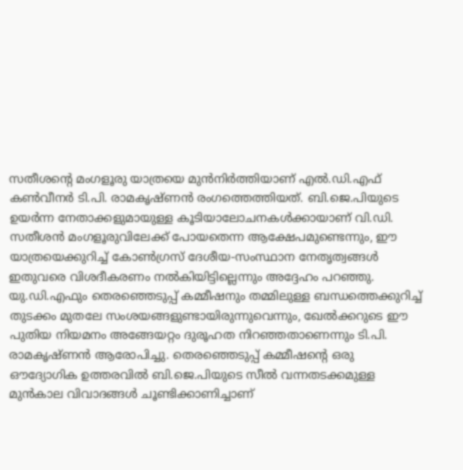സതീശന്റെ മംഗളൂരു യാത്രയെ മുൻനിർത്തിയാണ് എൽ.ഡി.എഫ് കൺവീനർ ടി.പി. രാമകൃഷ്ണൻ രംഗത്തെത്തിയത്. ബി.ജെ.പിയുടെ ഉയർന്ന നേതാക്കളുമായുള്ള കൂടിയാലോചനകൾക്കായാണ് വി.ഡി. സതീശൻ മംഗളൂരുവിലേക്ക് പോയതെന്ന ആക്ഷേപമുണ്ടെന്നും, ഈ യാത്രയെക്കുറിച്ച് കോൺഗ്രസ് ദേശീയ-സംസ്ഥാന നേതൃത്വങ്ങൾ ഇതുവരെ വിശദീകരണം നൽകിയിട്ടില്ലെന്നും അദ്ദേഹം പറഞ്ഞു. യു.ഡി.എഫും തെരഞ്ഞെടുപ്പ് കമ്മീഷനും തമ്മിലുള്ള ബന്ധത്തെക്കുറിച്ച് തുടക്കം മുതലേ സംശയങ്ങളുണ്ടായിരുന്നുവെന്നും, ഖേൽക്കറുടെ ഈ പുതിയ നിയമനം അങ്ങേയറ്റം ദുരൂഹത നിറഞ്ഞതാണെന്നും ടി.പി. രാമകൃഷ്ണൻ ആരോപിച്ചു. തെരഞ്ഞെടുപ്പ് കമ്മീഷന്റെ ഒരു ഔദ്യോഗിക ഉത്തരവിൽ ബി.ജെ.പിയുടെ സീൽ വന്നതടക്കമുള്ള മുൻകാല വിവാദങ്ങൾ ചൂണ്ടിക്കാണിച്ചാണ്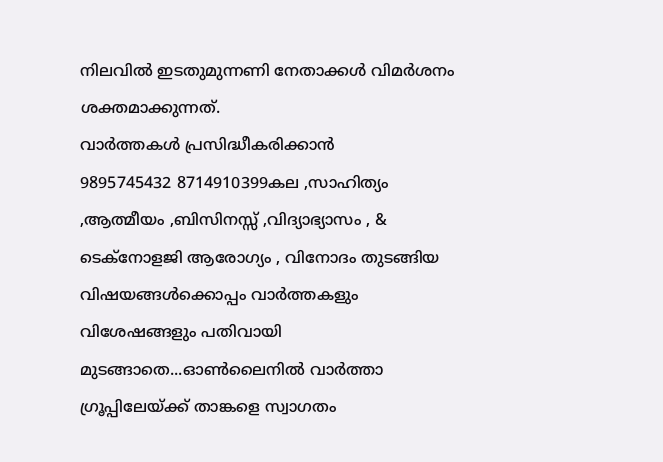നിലവിൽ ഇടതുമുന്നണി നേതാക്കൾ വിമർശനം ശക്തമാക്കുന്നത്.
വാർത്തകൾ പ്രസിദ്ധീകരിക്കാൻ
9895745432 8714910399കല ,സാഹിത്യം ,ആത്മീയം ,ബിസിനസ്സ് ,വിദ്യാഭ്യാസം , & ടെക്നോളജി ആരോഗ്യം , വിനോദം തുടങ്ങിയ വിഷയങ്ങൾക്കൊപ്പം വാർത്തകളും വിശേഷങ്ങളും പതിവായി മുടങ്ങാതെ...ഓൺലൈനിൽ വാർത്താ ഗ്രൂപ്പിലേയ്ക്ക് താങ്കളെ സ്വാഗതം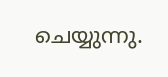ചെയ്യുന്നു.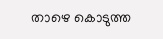താഴെ കൊടുത്ത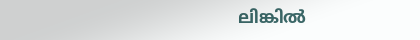ലിങ്കിൽ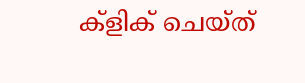ക്ളിക് ചെയ്ത്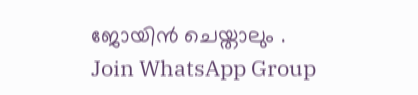ജോയിൻ ചെയ്താലും .
Join WhatsApp Group